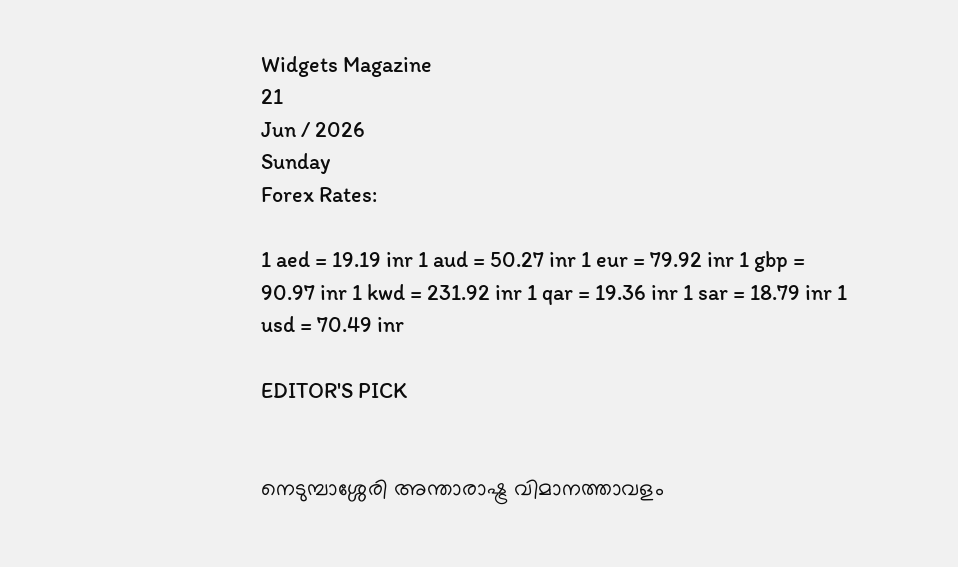Widgets Magazine
21
Jun / 2026
Sunday
Forex Rates:

1 aed = 19.19 inr 1 aud = 50.27 inr 1 eur = 79.92 inr 1 gbp = 90.97 inr 1 kwd = 231.92 inr 1 qar = 19.36 inr 1 sar = 18.79 inr 1 usd = 70.49 inr

EDITOR'S PICK


നെടുമ്പാശ്ശേരി അന്താരാഷ്ട്ര വിമാനത്താവളം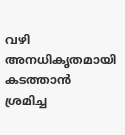വഴി അനധികൃതമായി കടത്താൻ ശ്രമിച്ച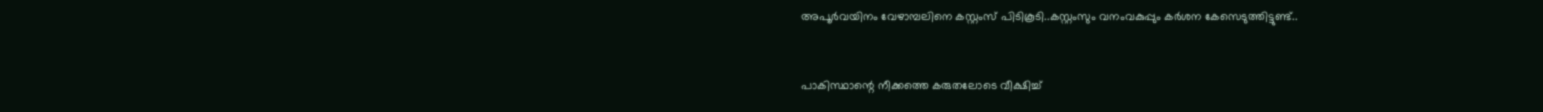അപൂർവയിനം വേഴാമ്പലിനെ കസ്റ്റംസ് പിടികൂടി..കസ്റ്റംസും വനംവകുപ്പും കർശന കേസെടുത്തിട്ടുണ്ട്..


പാകിസ്ഥാന്റെ നീക്കത്തെ കരുതലോടെ വീക്ഷിച്ച്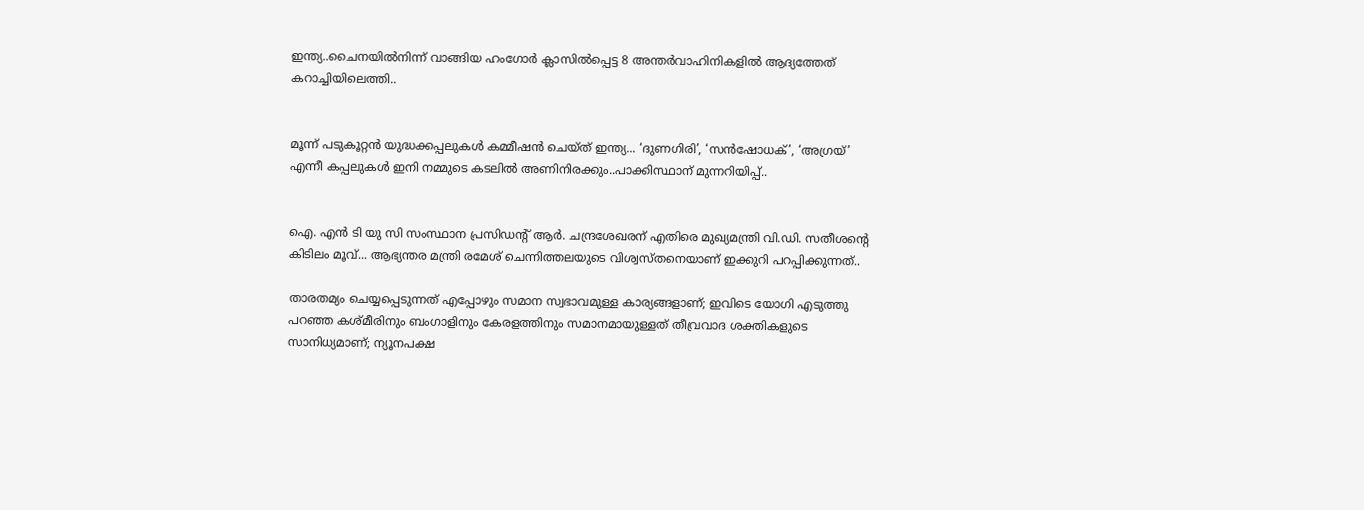ഇന്ത്യ..ചൈനയിൽനിന്ന് വാങ്ങിയ ഹംഗോർ ക്ലാസിൽപ്പെട്ട 8 അന്തർവാഹിനികളിൽ ആദ്യത്തേത് കറാച്ചിയിലെത്തി..


മൂന്ന് പടുകൂറ്റൻ യുദ്ധക്കപ്പലുകൾ കമ്മീഷൻ ചെയ്ത് ഇന്ത്യ... ‘ദുണഗിരി’, ‘സൻഷോധക്’, ‘അഗ്രയ്’ എന്നീ കപ്പലുകൾ ഇനി നമ്മുടെ കടലിൽ അണിനിരക്കും..പാക്കിസ്ഥാന് മുന്നറിയിപ്പ്..


ഐ. എൻ ടി യു സി സംസ്ഥാന പ്രസിഡന്റ് ആർ. ചന്ദ്രശേഖരന് എതിരെ മുഖ്യമന്ത്രി വി.ഡി. സതീശന്റെ കിടിലം മൂവ്... ആഭ്യന്തര മന്ത്രി രമേശ് ചെന്നിത്തലയുടെ വിശ്വസ്തനെയാണ് ഇക്കുറി പറപ്പിക്കുന്നത്..

താരതമ്യം ചെയ്യപ്പെടുന്നത് എപ്പോഴും സമാന സ്വഭാവമുള്ള കാര്യങ്ങളാണ്; ഇവിടെ യോഗി എടുത്തു പറഞ്ഞ കശ്മീരിനും ബംഗാളിനും കേരളത്തിനും സമാനമായുള്ളത് തീവ്രവാദ ശക്തികളുടെ സാനിധ്യമാണ്; ന്യൂനപക്ഷ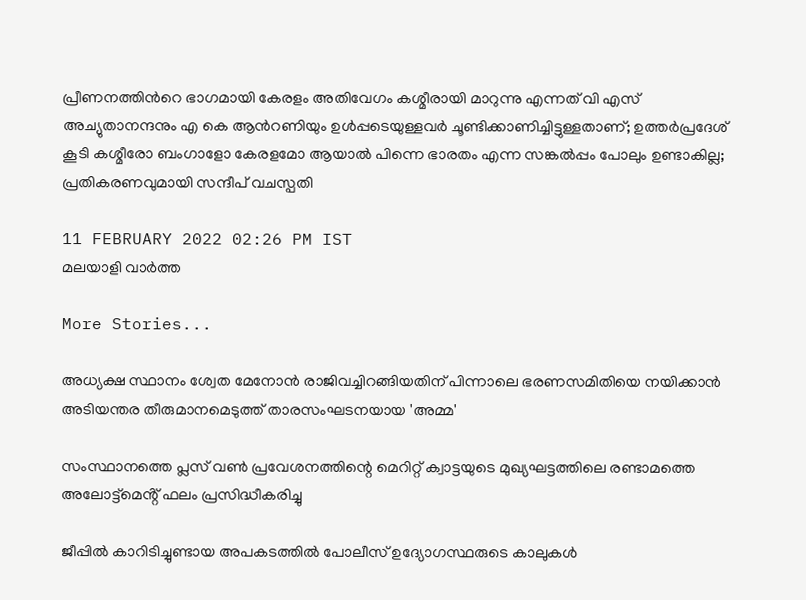പ്രീണനത്തിന്‍റെ ഭാഗമായി കേരളം അതിവേഗം കശ്മീരായി മാറുന്നു എന്നത് വി എസ് അച്യുതാനന്ദനും എ കെ ആന്‍റണിയും ഉൾപ്പടെയുള്ളവർ ചൂണ്ടിക്കാണിച്ചിട്ടുള്ളതാണ്; ഉത്തർപ്രദേശ് കൂടി കശ്മീരോ ബംഗാളോ കേരളമോ ആയാൽ പിന്നെ ഭാരതം എന്ന സങ്കൽപ്പം പോലും ഉണ്ടാകില്ല; പ്രതികരണവുമായി സന്ദീപ് വചസ്പതി

11 FEBRUARY 2022 02:26 PM IST
മലയാളി വാര്‍ത്ത

More Stories...

അധ്യക്ഷ സ്ഥാനം ശ്വേത മേനോൻ രാജിവച്ചിറങ്ങിയതിന് പിന്നാലെ ഭരണസമിതിയെ നയിക്കാൻ അടിയന്തര തീരുമാനമെടുത്ത് താരസംഘടനയായ 'അമ്മ'

സംസ്ഥാനത്തെ പ്ലസ് വൺ പ്രവേശനത്തിന്റെ മെറിറ്റ് ക്വാട്ടയുടെ മുഖ്യഘട്ടത്തിലെ രണ്ടാമത്തെ അലോട്ട്മെൻ്റ് ഫലം പ്രസിദ്ധീകരിച്ചു

ജീപ്പിൽ കാറിടിച്ചുണ്ടായ അപകടത്തിൽ പോലീസ് ഉദ്യോഗസ്ഥരുടെ കാലുകൾ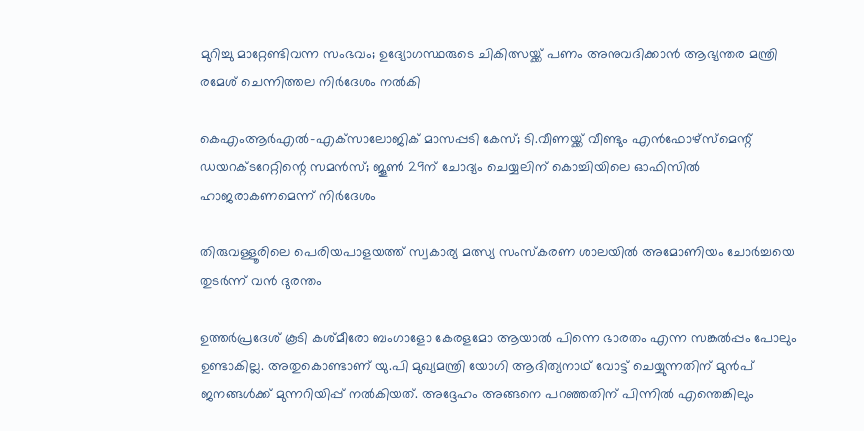മുറിച്ചു മാറ്റേണ്ടിവന്ന സംഭവം; ഉദ്യോഗസ്ഥരുടെ ചികിത്സയ്ക്ക് പണം അനുവദിക്കാൻ ആഭ്യന്തര മന്ത്രി രമേശ്‌ ചെന്നിത്തല നിർദേശം നൽകി

കെഎംആർഎൽ-എക്‌സാലോജിക് മാസപ്പടി കേസ്; ടി.വീണയ്ക്ക് വീണ്ടും എൻഫോഴ്സ്മെന്റ് ഡയറക്ടറേറ്റിന്റെ സമൻസ്; ജൂൺ 29ന് ചോദ്യം ചെയ്യലിന് കൊച്ചിയിലെ ഓഫിസിൽ ഹാജരാകണമെന്ന് നിർദേശം

തിരുവള്ളൂരിലെ പെരിയപാളയത്ത് സ്വകാര്യ മത്സ്യ സംസ്കരണ ശാലയിൽ അമോണിയം ചോർച്ചയെ തുടർന്ന് വൻ ദുരന്തം

ഉത്തർപ്രദേശ് കൂടി കശ്മീരോ ബംഗാളോ കേരളമോ ആയാൽ പിന്നെ ഭാരതം എന്ന സങ്കൽപ്പം പോലും ഉണ്ടാകില്ല. അതുകൊണ്ടാണ് യു.പി മുഖ്യമന്ത്രി യോഗി ആദിത്യനാഥ് വോട്ട് ചെയ്യുന്നതിന് മുൻപ് ജനങ്ങൾക്ക് മുന്നറിയിപ്പ് നൽകിയത്. അദ്ദേഹം അങ്ങനെ പറഞ്ഞതിന് പിന്നിൽ എന്തെങ്കിലും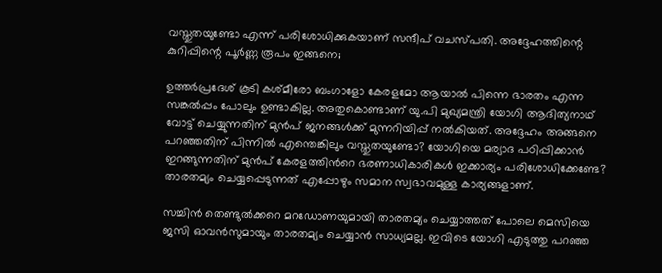വസ്തുതയുണ്ടോ എന്ന് പരിശോധിക്കുകയാണ് സന്ദീപ് വചസ്പതി. അദ്ദേഹത്തിന്റെ കുറിപ്പിന്റെ പൂർണ്ണ രൂപം ഇങ്ങനെ;

ഉത്തർപ്രദേശ് കൂടി കശ്മീരോ ബംഗാളോ കേരളമോ ആയാൽ പിന്നെ ഭാരതം എന്ന സങ്കൽപ്പം പോലും ഉണ്ടാകില്ല. അതുകൊണ്ടാണ് യു.പി മുഖ്യമന്ത്രി യോഗി ആദിത്യനാഥ് വോട്ട് ചെയ്യുന്നതിന് മുൻപ് ജനങ്ങൾക്ക് മുന്നറിയിപ്പ് നൽകിയത്. അദ്ദേഹം അങ്ങനെ പറഞ്ഞതിന് പിന്നിൽ എന്തെങ്കിലും വസ്തുതയുണ്ടോ? യോഗിയെ മര്യാദ പഠിപ്പിക്കാൻ ഇറങ്ങുന്നതിന് മുൻപ് കേരളത്തിന്‍റെ ഭരണാധികാരികൾ ഇക്കാര്യം പരിശോധിക്കേണ്ടേ? താരതമ്യം ചെയ്യപ്പെടുന്നത് എപ്പോഴും സമാന സ്വഭാവമുള്ള കാര്യങ്ങളാണ്.

സച്ചിൻ തെണ്ടുൽക്കറെ മറഡോണയുമായി താരതമ്യം ചെയ്യാത്തത് പോലെ മെസിയെ ജസി ഓവൻസുമായും താരതമ്യം ചെയ്യാൻ സാധ്യമല്ല. ഇവിടെ യോഗി എടുത്തു പറഞ്ഞ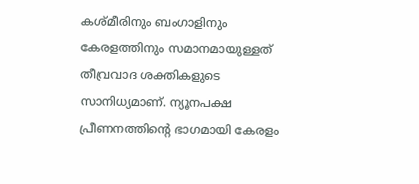കശ്മീരിനും ബംഗാളിനും കേരളത്തിനും സമാനമായുള്ളത് തീവ്രവാദ ശക്തികളുടെ സാനിധ്യമാണ്. ന്യൂനപക്ഷ പ്രീണനത്തിന്‍റെ ഭാഗമായി കേരളം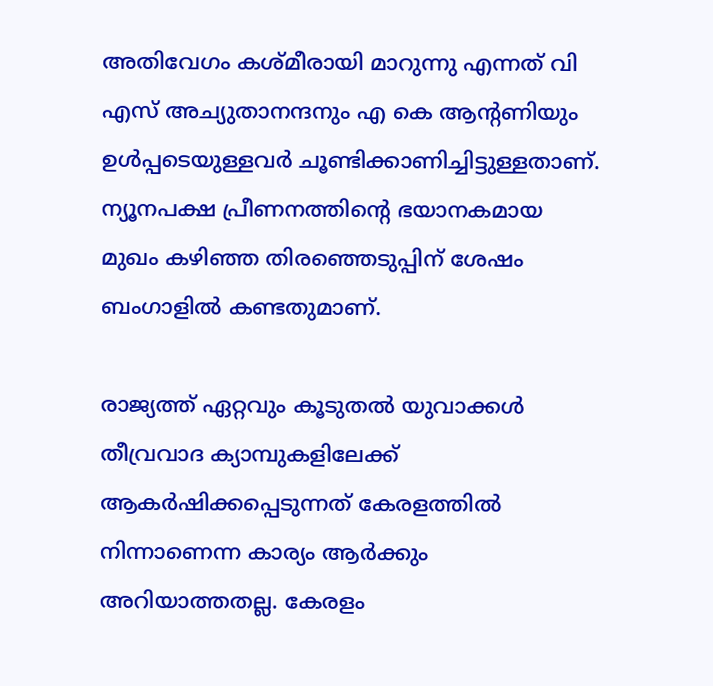അതിവേഗം കശ്മീരായി മാറുന്നു എന്നത് വി എസ് അച്യുതാനന്ദനും എ കെ ആന്‍റണിയും ഉൾപ്പടെയുള്ളവർ ചൂണ്ടിക്കാണിച്ചിട്ടുള്ളതാണ്. ന്യൂനപക്ഷ പ്രീണനത്തിന്‍റെ ഭയാനകമായ മുഖം കഴിഞ്ഞ തിരഞ്ഞെടുപ്പിന് ശേഷം ബംഗാളിൽ കണ്ടതുമാണ്.

രാജ്യത്ത് ഏറ്റവും കൂടുതൽ യുവാക്കൾ തീവ്രവാദ ക്യാമ്പുകളിലേക്ക് ആകർഷിക്കപ്പെടുന്നത് കേരളത്തിൽ നിന്നാണെന്ന കാര്യം ആർക്കും അറിയാത്തതല്ല. കേരളം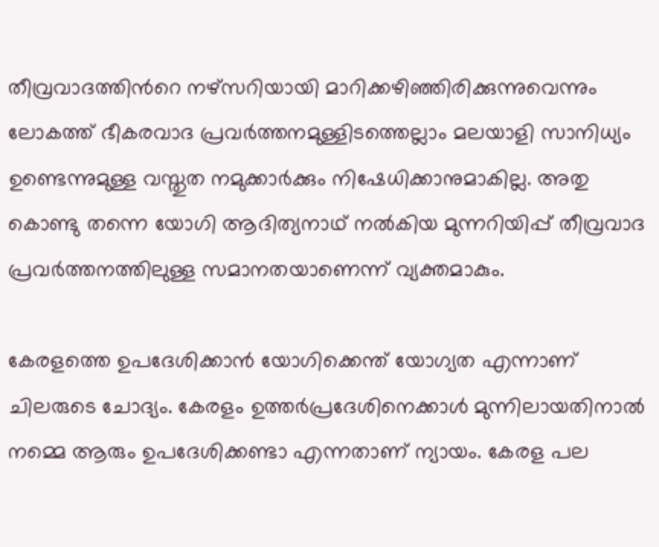തീവ്രവാദത്തിന്‍റെ നഴ്സറിയായി മാറിക്കഴിഞ്ഞിരിക്കുന്നുവെന്നും ലോകത്ത് ഭീകരവാദ പ്രവർത്തനമുള്ളിടത്തെല്ലാം മലയാളി സാനിധ്യം ഉണ്ടെന്നുമുള്ള വസ്തുത നമുക്കാർക്കും നിഷേധിക്കാനുമാകില്ല. അതു കൊണ്ടു തന്നെ യോഗി ആദിത്യനാഥ് നൽകിയ മുന്നറിയിപ്പ് തീവ്രവാദ പ്രവർത്തനത്തിലുള്ള സമാനതയാണെന്ന് വ്യക്തമാകും.

കേരളത്തെ ഉപദേശിക്കാൻ യോഗിക്കെന്ത് യോഗ്യത എന്നാണ് ചിലരുടെ ചോദ്യം. കേരളം ഉത്തർപ്രദേശിനെക്കാൾ മുന്നിലായതിനാൽ നമ്മെ ആരും ഉപദേശിക്കണ്ടാ എന്നതാണ് ന്യായം. കേരള പല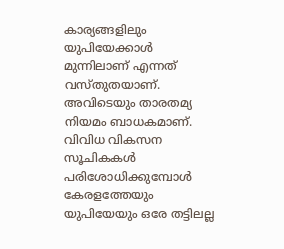കാര്യങ്ങളിലും യുപിയേക്കാൾ മുന്നിലാണ് എന്നത് വസ്തുതയാണ്. അവിടെയും താരതമ്യ നിയമം ബാധകമാണ്. വിവിധ വികസന സൂചികകൾ പരിശോധിക്കുമ്പോൾ കേരളത്തേയും യുപിയേയും ഒരേ തട്ടിലല്ല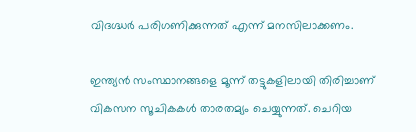വിദഗ്ദ്ധർ പരിഗണിക്കുന്നത് എന്ന് മനസിലാക്കണം.

ഇന്ത്യൻ സംസ്ഥാനങ്ങളെ മൂന്ന് തട്ടുകളിലായി തിരിച്ചാണ് വികസന സൂചികകൾ താരതമ്യം ചെയ്യുന്നത്. ചെറിയ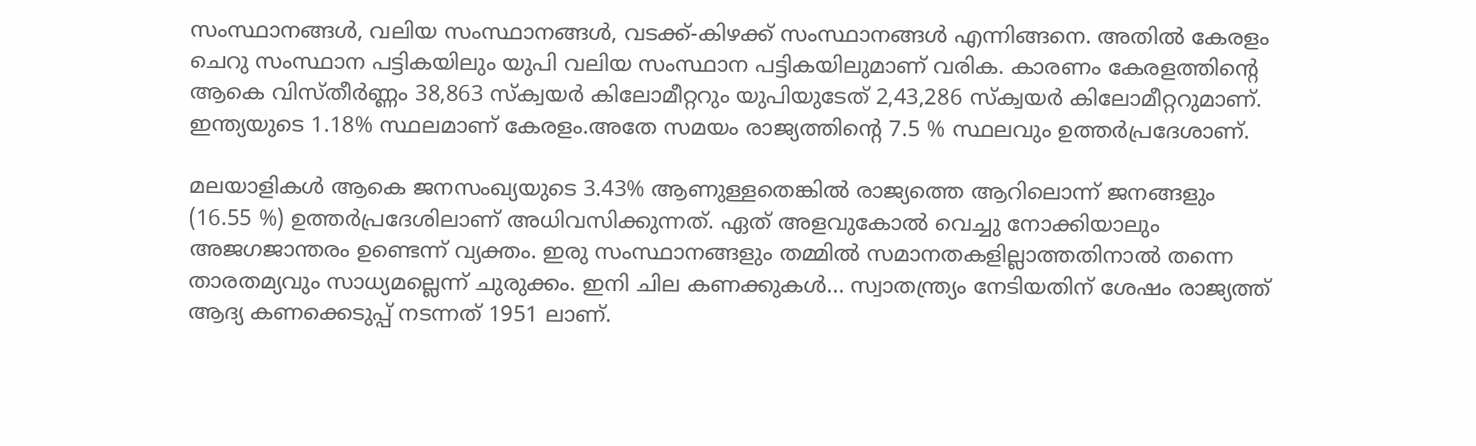സംസ്ഥാനങ്ങൾ, വലിയ സംസ്ഥാനങ്ങൾ, വടക്ക്-കിഴക്ക് സംസ്ഥാനങ്ങൾ എന്നിങ്ങനെ. അതിൽ കേരളം ചെറു സംസ്ഥാന പട്ടികയിലും യുപി വലിയ സംസ്ഥാന പട്ടികയിലുമാണ് വരിക. കാരണം കേരളത്തിന്‍റെ ആകെ വിസ്തീർണ്ണം 38,863 സ്ക്വയർ കിലോമീറ്ററും യുപിയുടേത് 2,43,286 സ്ക്വയർ കിലോമീറ്ററുമാണ്. ഇന്ത്യയുടെ 1.18% സ്ഥലമാണ് കേരളം.അതേ സമയം രാജ്യത്തിന്‍റെ 7.5 % സ്ഥലവും ഉത്തർപ്രദേശാണ്.

മലയാളികൾ ആകെ ജനസംഖ്യയുടെ 3.43% ആണുള്ളതെങ്കിൽ രാജ്യത്തെ ആറിലൊന്ന് ജനങ്ങളും (16.55 %) ഉത്തർപ്രദേശിലാണ് അധിവസിക്കുന്നത്. ഏത് അളവുകോൽ വെച്ചു നോക്കിയാലും അജഗജാന്തരം ഉണ്ടെന്ന് വ്യക്തം. ഇരു സംസ്ഥാനങ്ങളും തമ്മിൽ സമാനതകളില്ലാത്തതിനാൽ തന്നെ താരതമ്യവും സാധ്യമല്ലെന്ന് ചുരുക്കം. ഇനി ചില കണക്കുകൾ... സ്വാതന്ത്ര്യം നേടിയതിന് ശേഷം രാജ്യത്ത് ആദ്യ കണക്കെടുപ്പ് നടന്നത് 1951 ലാണ്.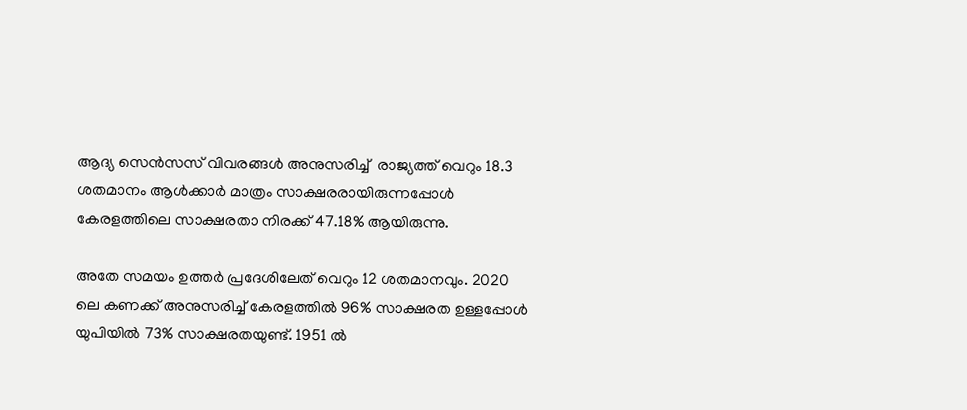ആദ്യ സെൻസസ് വിവരങ്ങൾ അനുസരിച്ച്  രാജ്യത്ത് വെറും 18.3 ശതമാനം ആൾക്കാർ മാത്രം സാക്ഷരരായിരുന്നപ്പോൾ കേരളത്തിലെ സാക്ഷരതാ നിരക്ക് 47.18% ആയിരുന്നു.

അതേ സമയം ഉത്തർ പ്രദേശിലേത് വെറും 12 ശതമാനവും. 2020 ലെ കണക്ക് അനുസരിച്ച് കേരളത്തിൽ 96% സാക്ഷരത ഉള്ളപ്പോൾ യുപിയിൽ 73% സാക്ഷരതയുണ്ട്. 1951 ൽ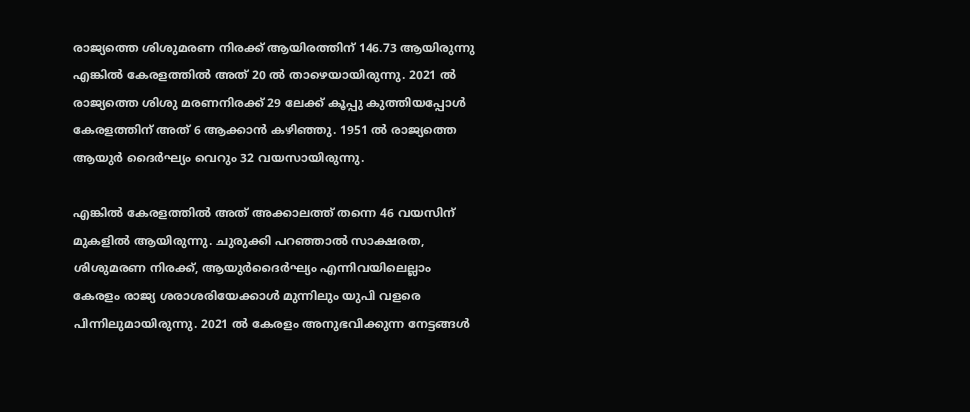രാജ്യത്തെ ശിശുമരണ നിരക്ക് ആയിരത്തിന് 146.73 ആയിരുന്നു എങ്കിൽ കേരളത്തിൽ അത് 20 ൽ താഴെയായിരുന്നു. 2021 ൽ രാജ്യത്തെ ശിശു മരണനിരക്ക് 29 ലേക്ക് കൂപ്പു കുത്തിയപ്പോൾ കേരളത്തിന് അത് 6 ആക്കാൻ കഴിഞ്ഞു. 1951 ൽ രാജ്യത്തെ ആയുർ ദൈർഘ്യം വെറും 32 വയസായിരുന്നു.

എങ്കിൽ കേരളത്തിൽ അത് അക്കാലത്ത് തന്നെ 46 വയസിന് മുകളിൽ ആയിരുന്നു. ചുരുക്കി പറഞ്ഞാൽ സാക്ഷരത, ശിശുമരണ നിരക്ക്, ആയുർദൈർഘ്യം എന്നിവയിലെല്ലാം കേരളം രാജ്യ ശരാശരിയേക്കാൾ മുന്നിലും യുപി വളരെ പിന്നിലുമായിരുന്നു. 2021 ൽ കേരളം അനുഭവിക്കുന്ന നേട്ടങ്ങൾ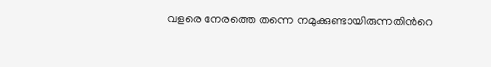വളരെ നേരത്തെ തന്നെ നമുക്കുണ്ടായിരുന്നതിന്‍റെ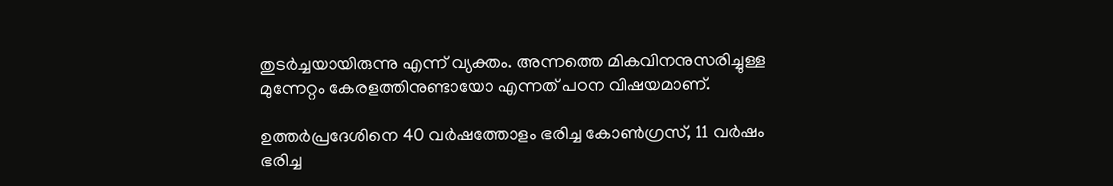തുടർച്ചയായിരുന്നു എന്ന് വ്യക്തം. അന്നത്തെ മികവിനനുസരിച്ചുള്ള മുന്നേറ്റം കേരളത്തിനുണ്ടായോ എന്നത് പഠന വിഷയമാണ്.

ഉത്തർപ്രദേശിനെ 40 വർഷത്തോളം ഭരിച്ച കോൺഗ്രസ്, 11 വർഷം ഭരിച്ച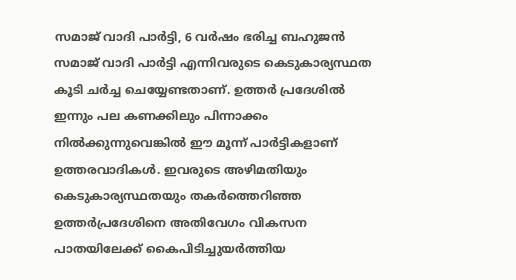സമാജ് വാദി പാർട്ടി, 6 വർഷം ഭരിച്ച ബഹുജൻ സമാജ് വാദി പാർട്ടി എന്നിവരുടെ കെടുകാര്യസ്ഥത കൂടി ചർച്ച ചെയ്യേണ്ടതാണ്. ഉത്തര്‍ പ്രദേശിൽ ഇന്നും പല കണക്കിലും പിന്നാക്കം നിൽക്കുന്നുവെങ്കിൽ ഈ മൂന്ന് പാർട്ടികളാണ് ഉത്തരവാദികൾ. ഇവരുടെ അഴിമതിയും കെടുകാര്യസ്ഥതയും തകർത്തെറിഞ്ഞ ഉത്തർപ്രദേശിനെ അതിവേഗം വികസന പാതയിലേക്ക് കൈപിടിച്ചുയർത്തിയ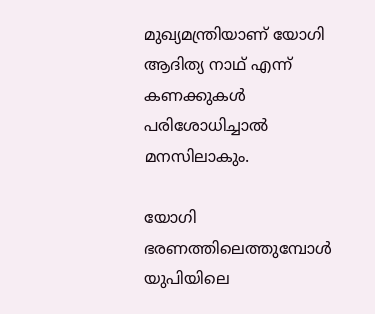മുഖ്യമന്ത്രിയാണ് യോഗി ആദിത്യ നാഥ് എന്ന് കണക്കുകൾ പരിശോധിച്ചാൽ മനസിലാകും.

യോഗി ഭരണത്തിലെത്തുമ്പോൾ യുപിയിലെ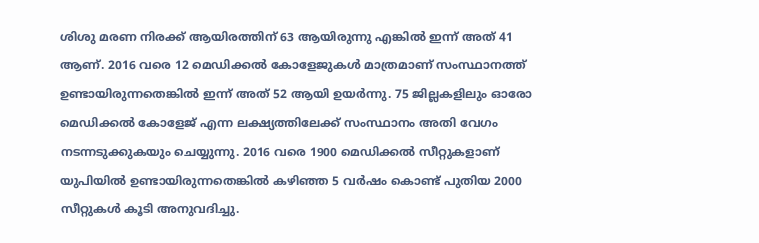ശിശു മരണ നിരക്ക് ആയിരത്തിന് 63 ആയിരുന്നു എങ്കിൽ ഇന്ന് അത് 41 ആണ്. 2016 വരെ 12 മെഡിക്കൽ കോളേജുകൾ മാത്രമാണ് സംസ്ഥാനത്ത് ഉണ്ടായിരുന്നതെങ്കിൽ ഇന്ന് അത് 52 ആയി ഉയർന്നു. 75 ജില്ലകളിലും ഓരോ മെഡിക്കൽ കോളേജ് എന്ന ലക്ഷ്യത്തിലേക്ക് സംസ്ഥാനം അതി വേഗം നടന്നടുക്കുകയും ചെയ്യുന്നു. 2016 വരെ 1900 മെഡിക്കൽ സീറ്റുകളാണ് യുപിയിൽ ഉണ്ടായിരുന്നതെങ്കിൽ കഴിഞ്ഞ 5 വർഷം കൊണ്ട് പുതിയ 2000 സീറ്റുകൾ കൂടി അനുവദിച്ചു.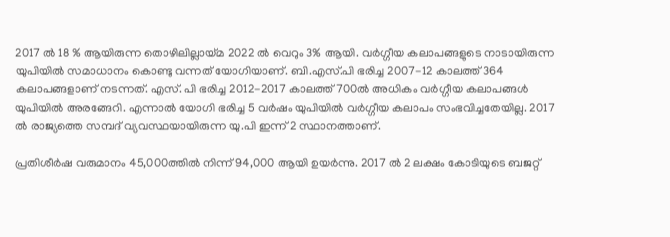2017 ൽ 18 % ആയിരുന്ന തൊഴിലില്ലായ്മ 2022 ൽ വെറും 3% ആയി. വർഗ്ഗീയ കലാപങ്ങളുടെ നാടായിരുന്ന യുപിയിൽ സമാധാനം കൊണ്ടു വന്നത് യോഗിയാണ്. ബി.എസ്.പി ഭരിച്ച 2007-12 കാലത്ത് 364 കലാപങ്ങളാണ് നടന്നത്. എസ്. പി ഭരിച്ച 2012-2017 കാലത്ത് 700ൽ അധികം വർഗ്ഗീയ കലാപങ്ങൾ യുപിയിൽ അരങ്ങേറി. എന്നാൽ യോഗി ഭരിച്ച 5 വർഷം യുപിയിൽ വർഗ്ഗീയ കലാപം സംഭവിച്ചതേയില്ല. 2017 ൽ രാജ്യത്തെ സമ്പദ് വ്യവസ്ഥയായിരുന്ന യു.പി ഇന്ന് 2 സ്ഥാനത്താണ്.

പ്രതിശീർഷ വരുമാനം 45,000ത്തിൽ നിന്ന് 94,000 ആയി ഉയർന്നു. 2017 ൽ 2 ലക്ഷം കോടിയുടെ ബജറ്റ്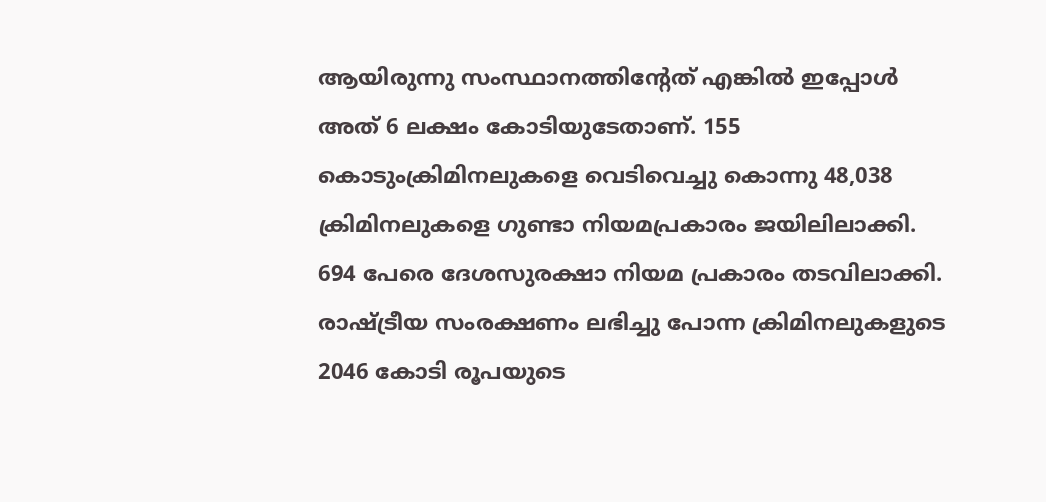ആയിരുന്നു സംസ്ഥാനത്തിന്‍റേത് എങ്കിൽ ഇപ്പോൾ അത് 6 ലക്ഷം കോടിയുടേതാണ്. 155 കൊടുംക്രിമിനലുകളെ വെടിവെച്ചു കൊന്നു 48,038 ക്രിമിനലുകളെ ഗുണ്ടാ നിയമപ്രകാരം ജയിലിലാക്കി. 694 പേരെ ദേശസുരക്ഷാ നിയമ പ്രകാരം തടവിലാക്കി. രാഷ്ട്രീയ സംരക്ഷണം ലഭിച്ചു പോന്ന ക്രിമിനലുകളുടെ 2046 കോടി രൂപയുടെ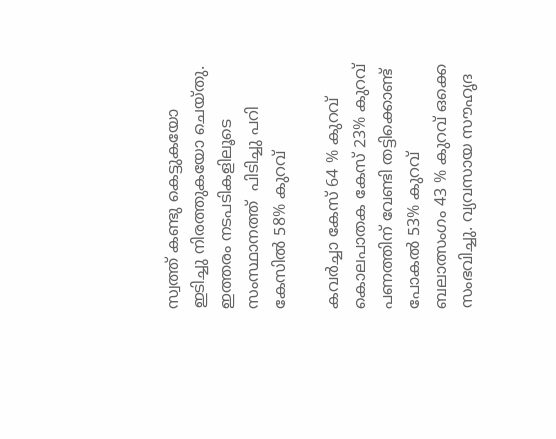സ്വത്ത് കണ്ടു കെട്ടുകയോ ഇടിച്ചു നിരത്തുകയോ ചെയ്തു. ഇത്തരം നടപടികളിലൂടെ സംസ്ഥാനത്ത്  പിടിച്ചു പറി കേസിൽ 58% കുറവ്

കവർച്ചാ കേസ് 64 % കുറവ്  കൊലപാതക കേസ് 23% കുറവ് പണത്തിന് വേണ്ടി തട്ടിക്കൊണ്ട് പോകൽ 53% കുറവ്  ബലാത്സംഗം 43 % കുറവ് ഒക്കെ സംഭവിച്ചു. വ്യവസായ സൗഹൃദ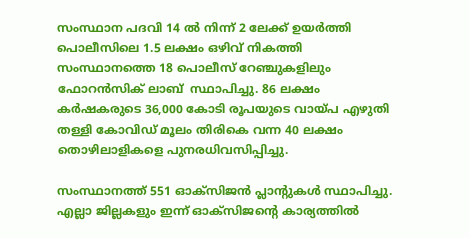സംസ്ഥാന പദവി 14 ൽ നിന്ന് 2 ലേക്ക് ഉയർത്തി പൊലീസിലെ 1.5 ലക്ഷം ഒഴിവ് നികത്തി സംസ്ഥാനത്തെ 18 പൊലീസ് റേഞ്ചുകളിലും ഫോറൻസിക് ലാബ്  സ്ഥാപിച്ചു. 86 ലക്ഷം കർഷകരുടെ 36,000 കോടി രൂപയുടെ വായ്പ എഴുതി തള്ളി കോവിഡ് മൂലം തിരികെ വന്ന 40 ലക്ഷം തൊഴിലാളികളെ പുനരധിവസിപ്പിച്ചു.

സംസ്ഥാനത്ത് 551 ഓക്സിജൻ പ്ലാന്‍റുകൾ സ്ഥാപിച്ചു. എല്ലാ ജില്ലകളും ഇന്ന് ഓക്സിജന്‍റെ കാര്യത്തിൽ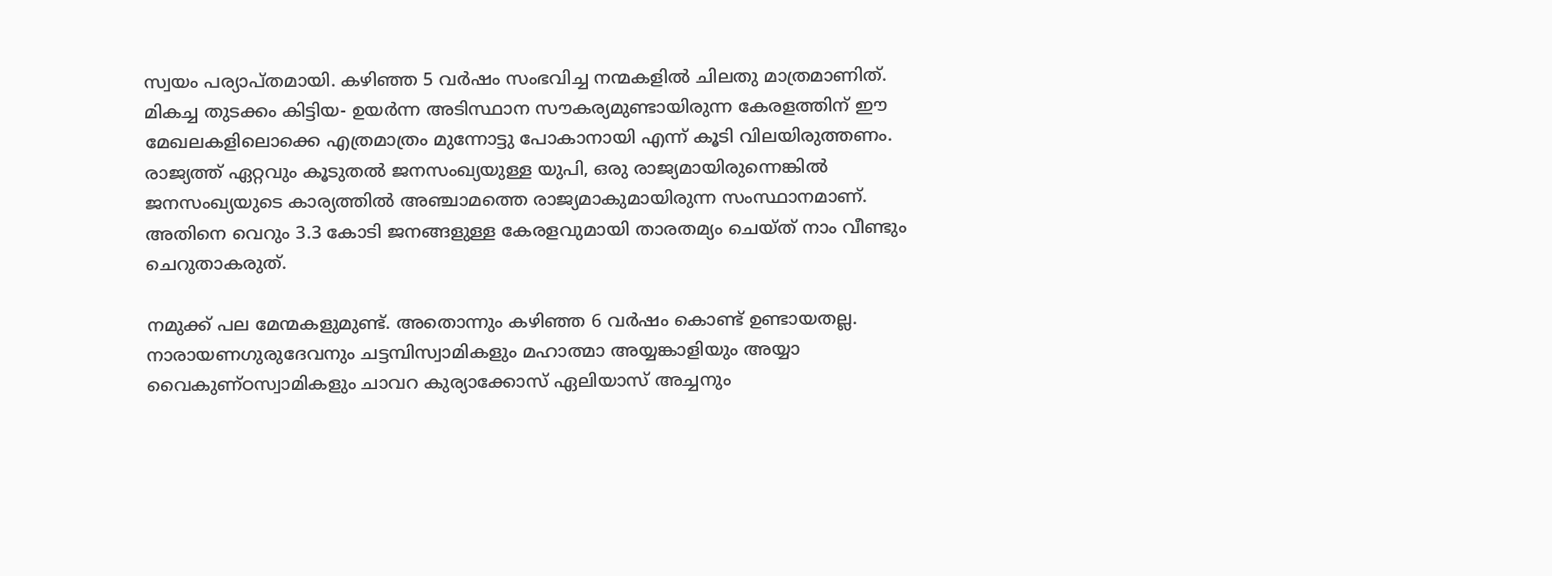സ്വയം പര്യാപ്തമായി. കഴിഞ്ഞ 5 വർഷം സംഭവിച്ച നന്മകളിൽ ചിലതു മാത്രമാണിത്. മികച്ച തുടക്കം കിട്ടിയ- ഉയർന്ന അടിസ്ഥാന സൗകര്യമുണ്ടായിരുന്ന കേരളത്തിന് ഈ മേഖലകളിലൊക്കെ എത്രമാത്രം മുന്നോട്ടു പോകാനായി എന്ന് കൂടി വിലയിരുത്തണം. രാജ്യത്ത് ഏറ്റവും കൂടുതൽ ജനസംഖ്യയുള്ള യുപി, ഒരു രാജ്യമായിരുന്നെങ്കിൽ ജനസംഖ്യയുടെ കാര്യത്തിൽ അഞ്ചാമത്തെ രാജ്യമാകുമായിരുന്ന സംസ്ഥാനമാണ്. അതിനെ വെറും 3.3 കോടി ജനങ്ങളുള്ള കേരളവുമായി താരതമ്യം ചെയ്ത് നാം വീണ്ടും ചെറുതാകരുത്.

നമുക്ക് പല മേന്മകളുമുണ്ട്. അതൊന്നും കഴിഞ്ഞ 6 വർഷം കൊണ്ട് ഉണ്ടായതല്ല. നാരായണഗുരുദേവനും ചട്ടമ്പിസ്വാമികളും മഹാത്മാ അയ്യങ്കാളിയും അയ്യാ വൈകുണ്ഠസ്വാമികളും ചാവറ കുര്യാക്കോസ് ഏലിയാസ് അച്ചനും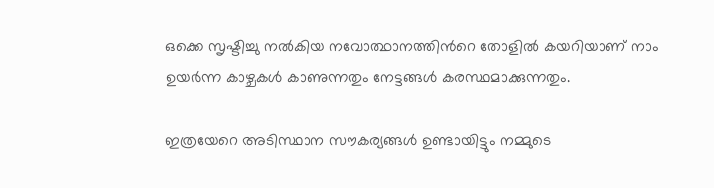ഒക്കെ സൃഷ്ടിച്ചു നൽകിയ നവോത്ഥാനത്തിന്‍റെ തോളിൽ കയറിയാണ് നാം ഉയർന്ന കാഴ്ചകൾ കാണുന്നതും നേട്ടങ്ങൾ കരസ്ഥമാക്കുന്നതും.

ഇത്രയേറെ അടിസ്ഥാന സൗകര്യങ്ങൾ ഉണ്ടായിട്ടും നമ്മുടെ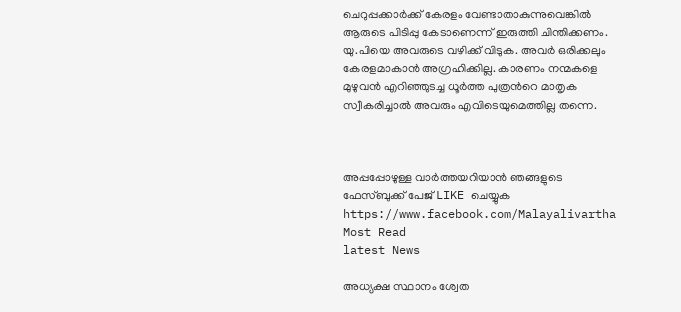ചെറുപ്പക്കാർക്ക് കേരളം വേണ്ടാതാകുന്നുവെങ്കിൽ ആരുടെ പിടിപ്പു കേടാണെന്ന് ഇരുത്തി ചിന്തിക്കണം. യു.പിയെ അവരുടെ വഴിക്ക് വിടുക. അവർ ഒരിക്കലും കേരളമാകാൻ അഗ്രഹിക്കില്ല. കാരണം നന്മകളെ മുഴുവൻ എറിഞ്ഞുടച്ച ധൂർത്ത പുത്രന്‍റെ മാതൃക സ്വീകരിച്ചാൽ അവരും എവിടെയുമെത്തില്ല തന്നെ.



അപ്പപ്പോഴുള്ള വാര്‍ത്തയറിയാന്‍ ഞങ്ങളുടെ ഫേസ്‌ബുക്ക്‌ പേജ് LIKE ചെയ്യുക
https://www.facebook.com/Malayalivartha
Most Read
latest News

അധ്യക്ഷ സ്ഥാനം ശ്വേത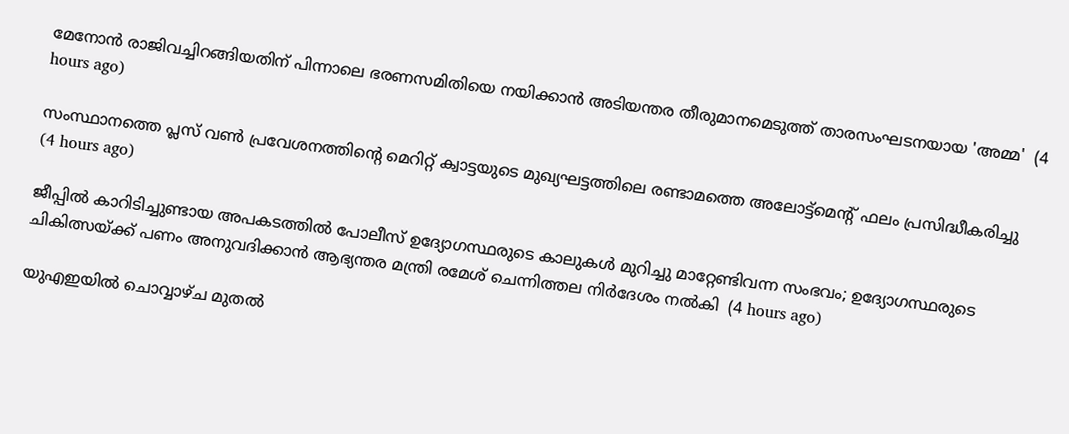മേനോൻ രാജിവച്ചിറങ്ങിയതിന് പിന്നാലെ ഭരണസമിതിയെ നയിക്കാൻ അടിയന്തര തീരുമാനമെടുത്ത് താരസംഘടനയായ 'അമ്മ'  (4 hours ago)

സംസ്ഥാനത്തെ പ്ലസ് വൺ പ്രവേശനത്തിന്റെ മെറിറ്റ് ക്വാട്ടയുടെ മുഖ്യഘട്ടത്തിലെ രണ്ടാമത്തെ അലോട്ട്മെൻ്റ് ഫലം പ്രസിദ്ധീകരിച്ചു  (4 hours ago)

ജീപ്പിൽ കാറിടിച്ചുണ്ടായ അപകടത്തിൽ പോലീസ് ഉദ്യോഗസ്ഥരുടെ കാലുകൾ മുറിച്ചു മാറ്റേണ്ടിവന്ന സംഭവം; ഉദ്യോഗസ്ഥരുടെ ചികിത്സയ്ക്ക് പണം അനുവദിക്കാൻ ആഭ്യന്തര മന്ത്രി രമേശ്‌ ചെന്നിത്തല നിർദേശം നൽകി  (4 hours ago)

യുഎഇയിൽ ചൊവ്വാഴ്ച മുതൽ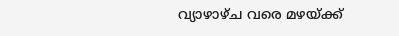വ്യാഴാഴ്ച വരെ മഴയ്ക്ക്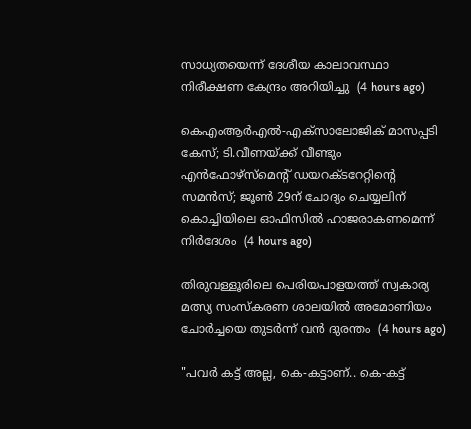സാധ്യതയെന്ന് ദേശീയ കാലാവസ്ഥാ നിരീക്ഷണ കേന്ദ്രം അറിയിച്ചു  (4 hours ago)

കെഎംആർഎൽ-എക്‌സാലോജിക് മാസപ്പടി കേസ്; ടി.വീണയ്ക്ക് വീണ്ടും എൻഫോഴ്സ്മെന്റ് ഡയറക്ടറേറ്റിന്റെ സമൻസ്; ജൂൺ 29ന് ചോദ്യം ചെയ്യലിന് കൊച്ചിയിലെ ഓഫിസിൽ ഹാജരാകണമെന്ന് നിർദേശം  (4 hours ago)

തിരുവള്ളൂരിലെ പെരിയപാളയത്ത് സ്വകാര്യ മത്സ്യ സംസ്കരണ ശാലയിൽ അമോണിയം ചോർച്ചയെ തുടർന്ന് വൻ ദുരന്തം  (4 hours ago)

"പവർ കട്ട് അല്ല, കെ-കട്ടാണ്.. കെ-കട്ട്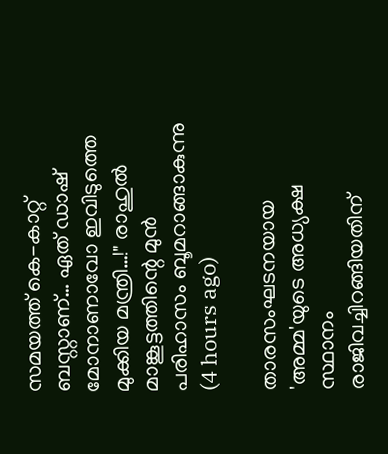സമയത്ത് കെ-കാറ്റ് ബസ്റ്റാണ്… ഏത് ഡാഷ് മോനാണാവോ ഇവിടുത്തെ മുക്കിയ മന്ത്രി…!" രാഹുൽ മാങ്കൂട്ടത്തിന്റെ മുൻ പരിഹാസം ബൂമറാങ്ങാകുന്നു  (4 hours ago)

താരസംഘടനയായ 'അമ്മ'യുടെ അധ്യക്ഷ സ്ഥാനം രാജിവച്ചിറങ്ങിയതിന്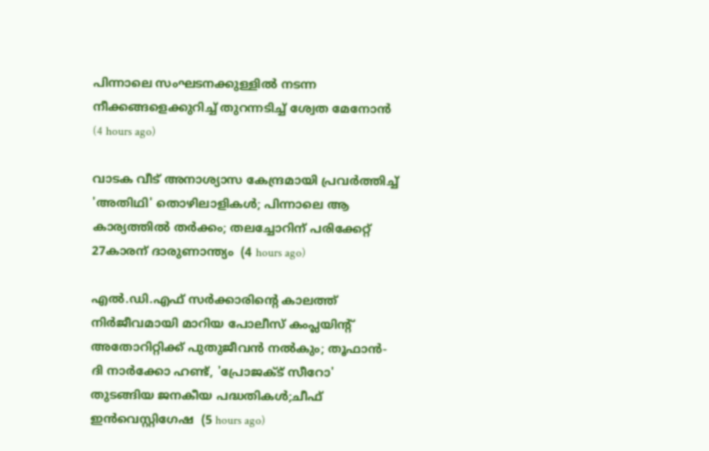പിന്നാലെ സംഘടനക്കുള്ളിൽ നടന്ന നീക്കങ്ങളെക്കുറിച്ച് തുറന്നടിച്ച് ശ്വേത മേനോൻ  (4 hours ago)

വാടക വീട് അനാശ്യാസ കേന്ദ്രമായി പ്രവർത്തിച്ച് 'അതിഥി' തൊഴിലാളികൾ; പിന്നാലെ ആ കാര്യത്തിൽ തർക്കം; തലച്ചോറിന് പരിക്കേറ്റ് 27കാരന് ദാരുണാന്ത്യം  (4 hours ago)

എല്‍.ഡി.എഫ് സര്‍ക്കാരിന്റെ കാലത്ത് നിര്‍ജീവമായി മാറിയ പോലീസ് കംപ്ലയിന്റ് അതോറിറ്റിക്ക് പുതുജീവന്‍ നല്‍കും; തൂഫാന്‍- ദി നാര്‍ക്കോ ഹണ്ട്, 'പ്രോജക്ട് സീറോ' തുടങ്ങിയ ജനകീയ പദ്ധതികള്‍;ചീഫ് ഇന്‍വെസ്റ്റിഗേഷ  (5 hours ago)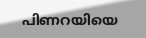പിണറയിയെ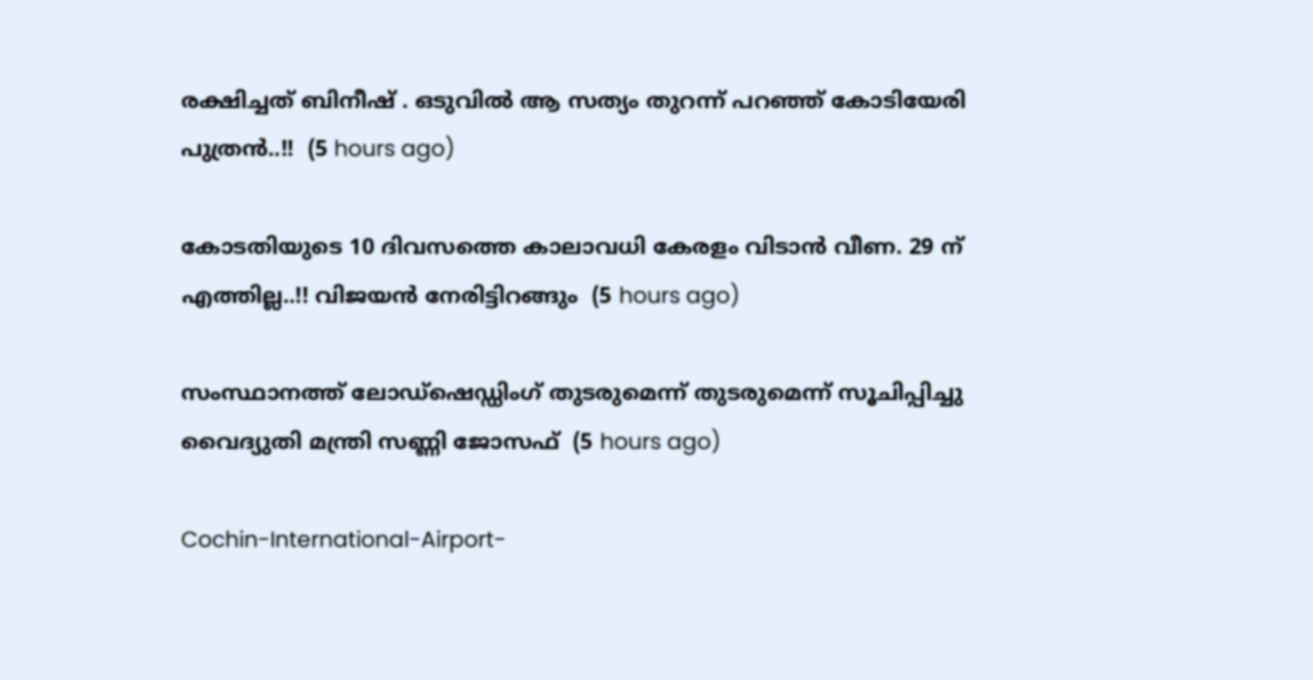രക്ഷിച്ചത് ബിനീഷ് . ഒടുവിൽ ആ സത്യം തുറന്ന് പറഞ്ഞ് കോടിയേരി പുത്രൻ..!!  (5 hours ago)

കോടതിയുടെ 10 ദിവസത്തെ കാലാവധി കേരളം വിടാൻ വീണ. 29 ന് എത്തില്ല..!! വിജയൻ നേരിട്ടിറങ്ങും  (5 hours ago)

സംസ്ഥാനത്ത് ലോഡ്‌ഷെഡ്ഡിംഗ് തുടരുമെന്ന് തുടരുമെന്ന് സൂചിപ്പിച്ചു വൈദ്യുതി മന്ത്രി സണ്ണി ജോസഫ്  (5 hours ago)

Cochin-International-Airport-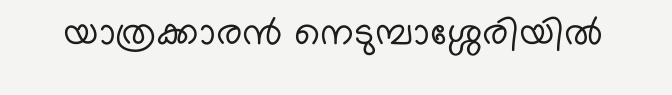യാത്രക്കാരൻ നെടുമ്പാശ്ശേരിയിൽ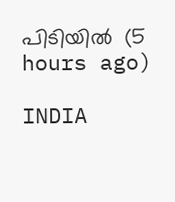പിടിയിൽ  (5 hours ago)

INDIA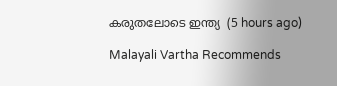കരുതലോടെ ഇന്ത്യ  (5 hours ago)

Malayali Vartha Recommends